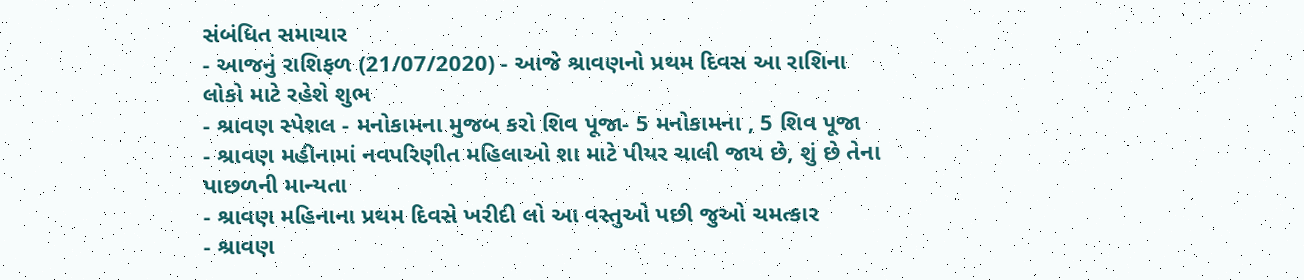સંબંધિત સમાચાર
- આજનું રાશિફળ (21/07/2020) - આજે શ્રાવણનો પ્રથમ દિવસ આ રાશિના લોકો માટે રહેશે શુભ
- શ્રાવણ સ્પેશલ - મનોકામના મુજબ કરો શિવ પૂજા- 5 મનોકામના , 5 શિવ પૂજા
- શ્રાવણ મહીનામાં નવપરિણીત મહિલાઓ શા માટે પીયર ચાલી જાય છે, શું છે તેના પાછળની માન્યતા
- શ્રાવણ મહિનાના પ્રથમ દિવસે ખરીદી લો આ વસ્તુઓ પછી જુઓ ચમત્કાર
- શ્રાવણ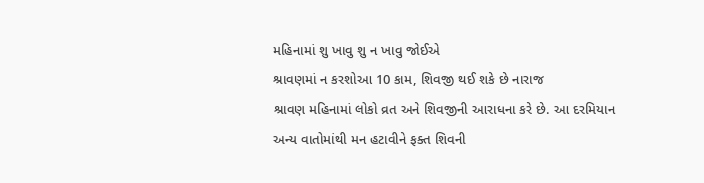મહિનામાં શુ ખાવુ શુ ન ખાવુ જોઈએ
શ્રાવણમાં ન કરશોઆ 10 કામ, શિવજી થઈ શકે છે નારાજ
શ્રાવણ મહિનામાં લોકો વ્રત અને શિવજીની આરાધના કરે છે. આ દરમિયાન અન્ય વાતોમાંથી મન હટાવીને ફક્ત શિવની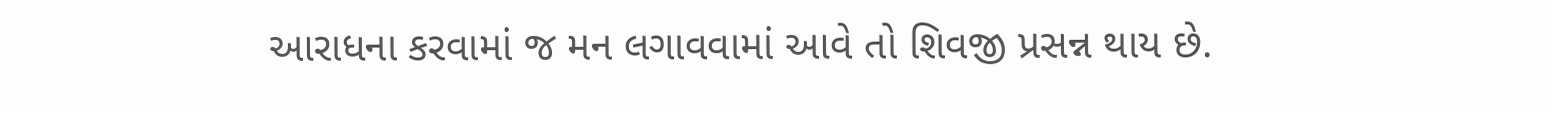આરાધના કરવામાં જ મન લગાવવામાં આવે તો શિવજી પ્રસન્ન થાય છે.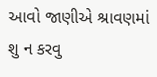આવો જાણીએ શ્રાવણમાં શુ ન કરવુ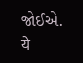જોઈએ.
ये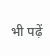भी पढ़ें